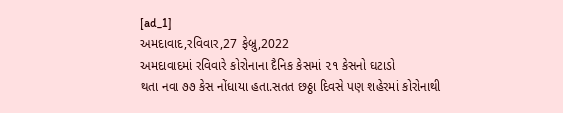[ad_1]
અમદાવાદ,રવિવાર,27 ફેબ્રુ,2022
અમદાવાદમાં રવિવારે કોરોનાના દૈનિક કેસમાં ૨૧ કેસનો ઘટાડો
થતા નવા ૭૭ કેસ નોંધાયા હતા.સતત છઠ્ઠા દિવસે પણ શહેરમાં કોરોનાથી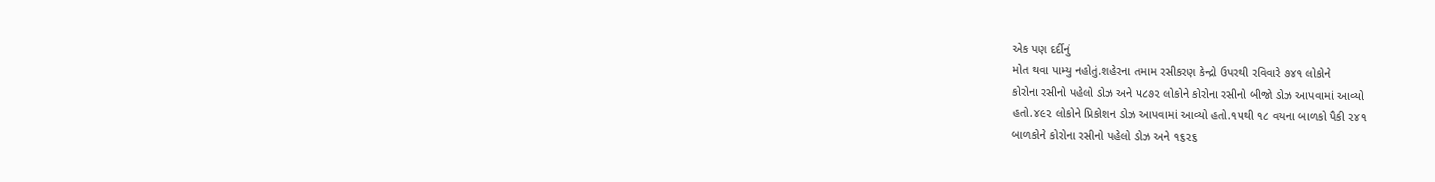એક પણ દર્દીનું
મોત થવા પામ્યુ નહોતું.શહેરના તમામ રસીકરણ કેન્દ્રો ઉપરથી રવિવારે ૭૪૧ લોકોને
કોરોના રસીનો પહેલો ડોઝ અને ૫૮૭૨ લોકોને કોરોના રસીનો બીજો ડોઝ આપવામાં આવ્યો
હતો.૪૯૨ લોકોને પ્રિકોશન ડોઝ આપવામાં આવ્યો હતો.૧૫થી ૧૮ વયના બાળકો પૈકી ૨૪૧
બાળકોને કોરોના રસીનો પહેલો ડોઝ અને ૧૬૨૬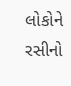લોકોને રસીનો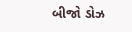બીજો ડોઝ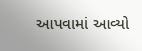આપવામાં આવ્યો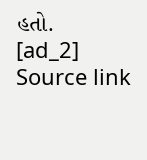હતો.
[ad_2]
Source link